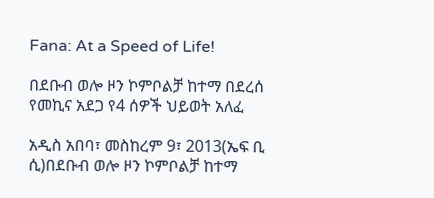Fana: At a Speed of Life!

በደቡብ ወሎ ዞን ኮምቦልቻ ከተማ በደረሰ የመኪና አደጋ የ4 ሰዎች ህይወት አለፈ

አዲስ አበባ፣ መስከረም 9፣ 2013(ኤፍ ቢ ሲ)በደቡብ ወሎ ዞን ኮምቦልቻ ከተማ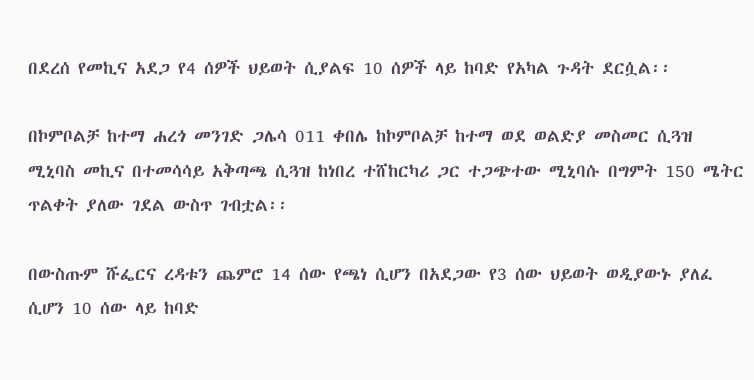በደረሰ የመኪና አደጋ የ4 ሰዎች ህይወት ሲያልፍ 10 ሰዎች ላይ ከባድ የአካል ጉዳት ደርሷል፡፡

በኮምቦልቻ ከተማ ሐረጎ መንገድ ጋሌሳ 011 ቀበሌ ከኮምቦልቻ ከተማ ወደ ወልድያ መስመር ሲጓዝ ሚኒባስ መኪና በተመሳሳይ አቅጣጫ ሲጓዝ ከነበረ ተሸከርካሪ ጋር ተጋጭተው ሚኒባሱ በግምት 150 ሜትር ጥልቀት ያለው ገደል ውስጥ ገብቷል፡፡

በውስጡም ሹፌርና ረዳቱን ጨምሮ 14 ሰው የጫነ ሲሆን በአደጋው የ3 ሰው ህይወት ወዲያውኑ ያለፈ ሲሆን 10 ሰው ላይ ከባድ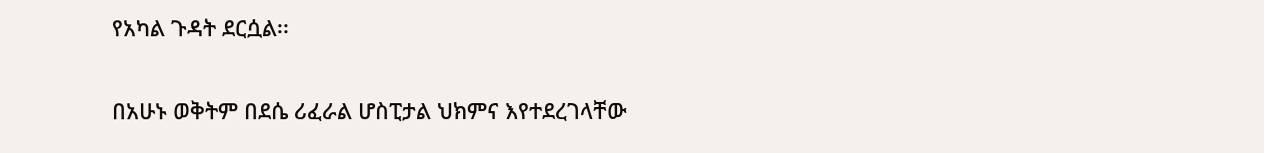የአካል ጉዳት ደርሷል፡፡

በአሁኑ ወቅትም በደሴ ሪፈራል ሆስፒታል ህክምና እየተደረገላቸው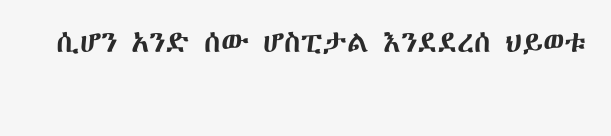ሲሆን አንድ ሰው ሆስፒታል እንደደረሰ ህይወቱ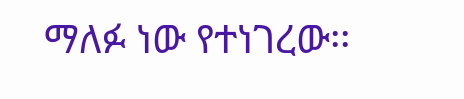ማለፉ ነው የተነገረው፡፡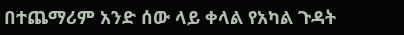በተጨማሪም አንድ ሰው ላይ ቀላል የአካል ጉዳት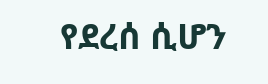የደረሰ ሲሆን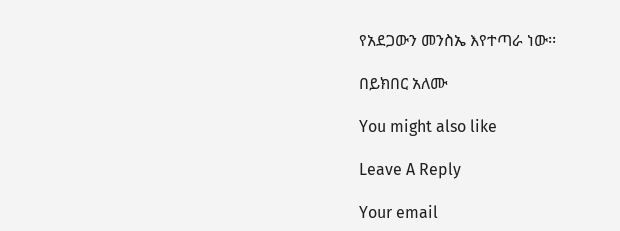የአደጋውን መንስኤ እየተጣራ ነው፡፡

በይክበር አለሙ

You might also like

Leave A Reply

Your email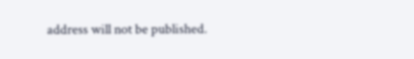address will not be published.